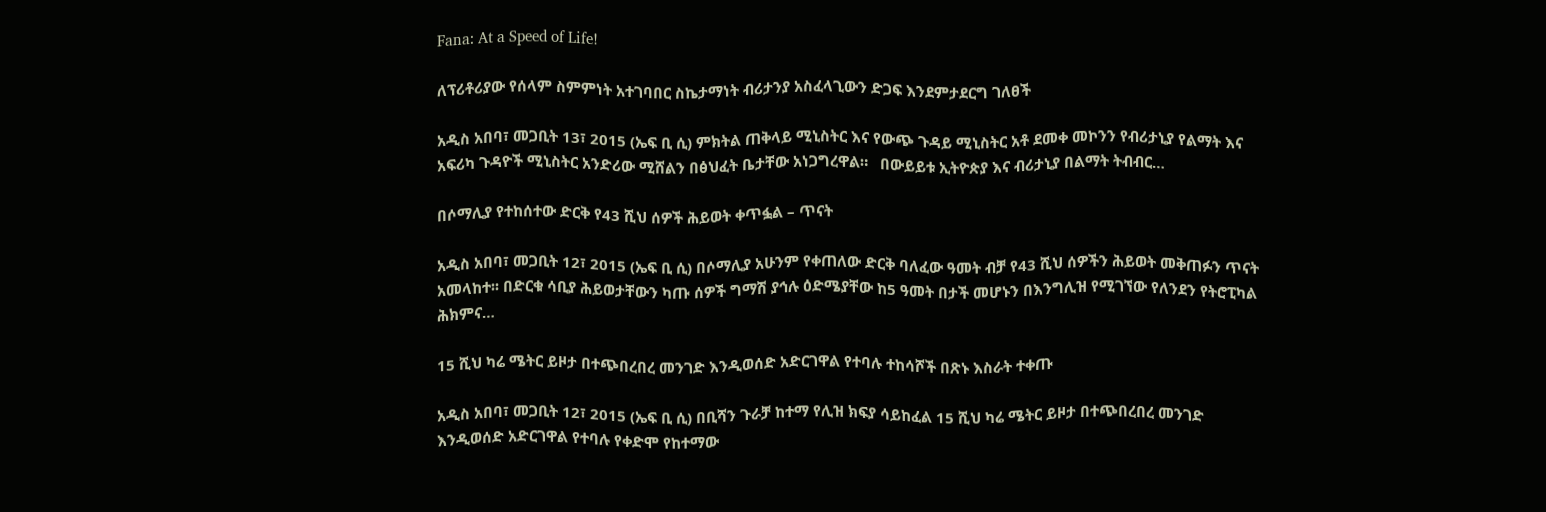Fana: At a Speed of Life!

ለፕሪቶሪያው የሰላም ስምምነት አተገባበር ስኬታማነት ብሪታንያ አስፈላጊውን ድጋፍ እንደምታደርግ ገለፀች

አዲስ አበባ፣ መጋቢት 13፣ 2015 (ኤፍ ቢ ሲ) ምክትል ጠቅላይ ሚኒስትር እና የውጭ ጉዳይ ሚኒስትር አቶ ደመቀ መኮንን የብሪታኒያ የልማት እና አፍሪካ ጉዳዮች ሚኒስትር አንድሪው ሚሸልን በፅህፈት ቤታቸው አነጋግረዋል።   በውይይቱ ኢትዮጵያ እና ብሪታኒያ በልማት ትብብር…

በሶማሊያ የተከሰተው ድርቅ የ43 ሺህ ሰዎች ሕይወት ቀጥፏል – ጥናት

አዲስ አበባ፣ መጋቢት 12፣ 2015 (ኤፍ ቢ ሲ) በሶማሊያ አሁንም የቀጠለው ድርቅ ባለፈው ዓመት ብቻ የ43 ሺህ ሰዎችን ሕይወት መቅጠፉን ጥናት አመላከተ፡፡ በድርቁ ሳቢያ ሕይወታቸውን ካጡ ሰዎች ግማሽ ያኅሉ ዕድሜያቸው ከ5 ዓመት በታች መሆኑን በእንግሊዝ የሚገኘው የለንደን የትሮፒካል ሕክምና…

15 ሺህ ካሬ ሜትር ይዞታ በተጭበረበረ መንገድ እንዲወሰድ አድርገዋል የተባሉ ተከሳሾች በጽኑ እስራት ተቀጡ

አዲስ አበባ፣ መጋቢት 12፣ 2015 (ኤፍ ቢ ሲ) በቢሻን ጉራቻ ከተማ የሊዝ ክፍያ ሳይከፈል 15 ሺህ ካሬ ሜትር ይዞታ በተጭበረበረ መንገድ እንዲወሰድ አድርገዋል የተባሉ የቀድሞ የከተማው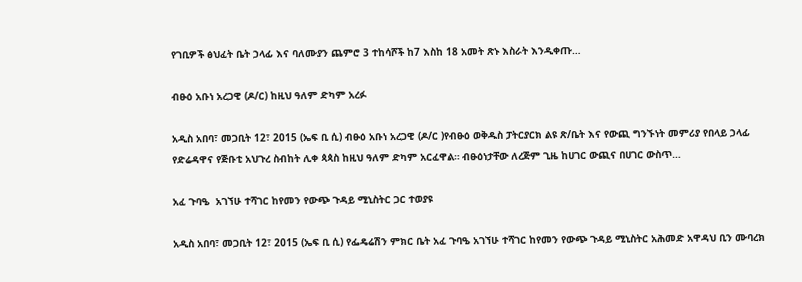የገቢዎች ፅህፈት ቤት ኃላፊ እና ባለሙያን ጨምሮ 3 ተከሳሾች ከ7 እስከ 18 አመት ጽኑ እስራት እንዲቀጡ…

ብፁዕ አቡነ አረጋዊ (ዶ/ር) ከዚህ ዓለም ድካም አረፉ

አዲስ አበባ፣ መጋቢት 12፣ 2015 (ኤፍ ቢ ሲ) ብፁዕ አቡነ አረጋዊ (ዶ/ር )የብፁዕ ወቅዱስ ፓትርያርክ ልዩ ጽ/ቤት እና የውጪ ግንኙነት መምሪያ የበላይ ኃላፊ የድሬዳዋና የጅቡቲ አህጉረ ስብከት ሊቀ ጳጳስ ከዚህ ዓለም ድካም አርፈዋል። ብፁዕነታቸው ለረጅም ጊዜ ከሀገር ውጪና በሀገር ውስጥ…

አፈ ጉባዔ  አገኘሁ ተሻገር ከየመን የውጭ ጉዳይ ሚኒስትር ጋር ተወያዩ

አዲስ አበባ፣ መጋቢት 12፣ 2015 (ኤፍ ቢ ሲ) የፌዴሬሽን ምክር ቤት አፈ ጉባዔ አገኘሁ ተሻገር ከየመን የውጭ ጉዳይ ሚኒስትር አሕመድ አዋዳህ ቢን ሙባረክ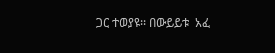ጋር ተወያዩ፡፡ በውይይቱ  አፈ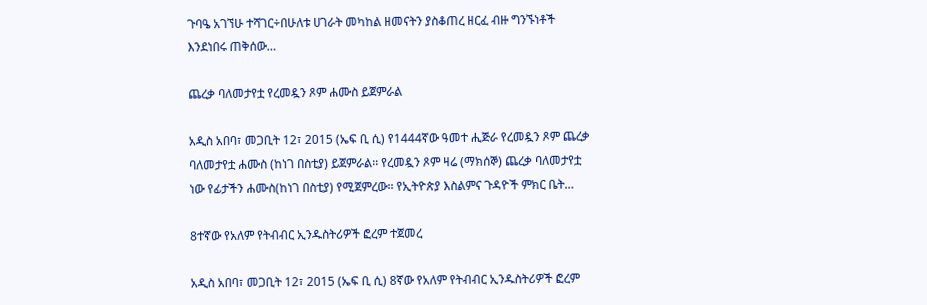ጉባዔ አገኘሁ ተሻገር÷በሁለቱ ሀገራት መካከል ዘመናትን ያስቆጠረ ዘርፈ ብዙ ግንኙነቶች እንደነበሩ ጠቅሰው…

ጨረቃ ባለመታየቷ የረመዷን ጾም ሐሙስ ይጀምራል

አዲስ አበባ፣ መጋቢት 12፣ 2015 (ኤፍ ቢ ሲ) የ1444ኛው ዓመተ ሒጅራ የረመዷን ጾም ጨረቃ ባለመታየቷ ሐሙስ (ከነገ በስቲያ) ይጀምራል፡፡ የረመዷን ጾም ዛሬ (ማክሰኞ) ጨረቃ ባለመታየቷ ነው የፊታችን ሐሙስ(ከነገ በስቲያ) የሚጀምረው፡፡ የኢትዮጵያ እስልምና ጉዳዮች ምክር ቤት…

8ተኛው የአለም የትብብር ኢንዱስትሪዎች ፎረም ተጀመረ

አዲስ አበባ፣ መጋቢት 12፣ 2015 (ኤፍ ቢ ሲ) 8ኛው የአለም የትብብር ኢንዱስትሪዎች ፎረም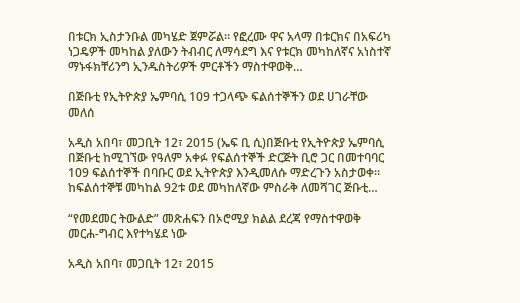በቱርክ ኢስታንቡል መካሄድ ጀምሯል፡፡ የፎረሙ ዋና አላማ በቱርክና በአፍሪካ ነጋዴዎች መካከል ያለውን ትብብር ለማሳደግ እና የቱርክ መካከለኛና አነስተኛ  ማኑፋክቸሪንግ ኢንዱስትሪዎች ምርቶችን ማስተዋወቅ…

በጅቡቲ የኢትዮጵያ ኤምባሲ 109 ተጋላጭ ፍልሰተኞችን ወደ ሀገራቸው መለሰ

አዲስ አበባ፣ መጋቢት 12፣ 2015 (ኤፍ ቢ ሲ)በጅቡቲ የኢትዮጵያ ኤምባሲ በጅቡቲ ከሚገኘው የዓለም አቀፉ የፍልሰተኞች ድርጅት ቢሮ ጋር በመተባባር 109 ፍልሰተኞች በባቡር ወደ ኢትዮጵያ እንዲመለሱ ማድረጉን አስታወቀ፡፡ ከፍልሰተኞቹ መካከል 92ቱ ወደ መካከለኛው ምስራቅ ለመሻገር ጅቡቲ…

“የመደመር ትውልድ” መጽሐፍን በኦሮሚያ ክልል ደረጃ የማስተዋወቅ መርሐ-ግብር እየተካሄደ ነው

አዲስ አበባ፣ መጋቢት 12፣ 2015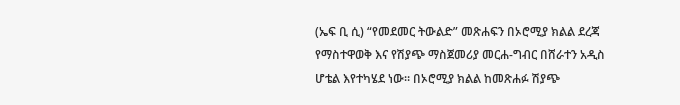(ኤፍ ቢ ሲ) “የመደመር ትውልድ” መጽሐፍን በኦሮሚያ ክልል ደረጃ የማስተዋወቅ እና የሽያጭ ማስጀመሪያ መርሐ-ግብር በሸራተን አዲስ ሆቴል እየተካሄደ ነው። በኦሮሚያ ክልል ከመጽሐፉ ሽያጭ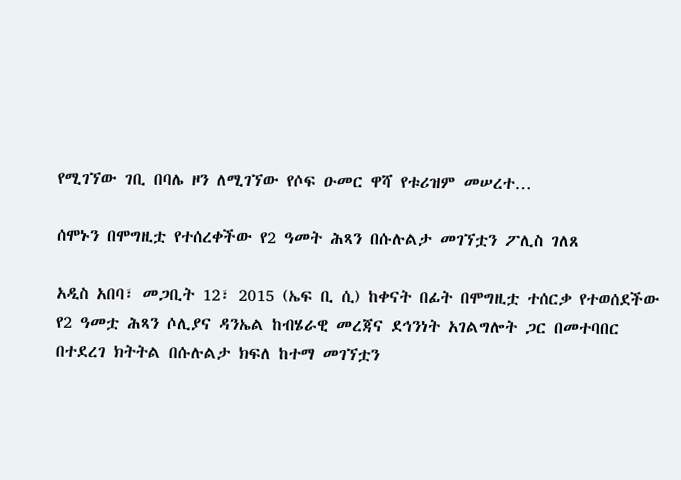የሚገኘው ገቢ በባሌ ዞን ለሚገኘው የሶፍ ዑመር ዋሻ የቱሪዝም መሠረተ…

ሰሞኑን በሞግዚቷ የተሰረቀችው የ2 ዓመት ሕጻን በሱሉልታ መገኘቷን ፖሊስ ገለጸ

አዲስ አበባ፣ መጋቢት 12፣ 2015 (ኤፍ ቢ ሲ) ከቀናት በፊት በሞግዚቷ ተሰርቃ የተወሰደችው የ2 ዓመቷ ሕጻን ሶሊያና ዳንኤል ከብሄራዊ መረጃና ደኅንነት አገልግሎት ጋር በመተባበር በተደረገ ክትትል በሱሉልታ ክፍለ ከተማ መገኘቷን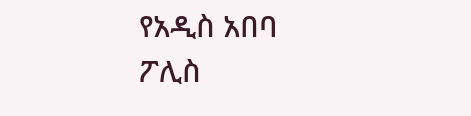የአዲስ አበባ ፖሊስ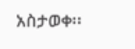አስታወቀ፡፡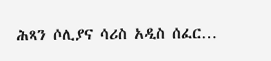ሕጻን ሶሊያና ሳሪስ አዲስ ሰፈር…